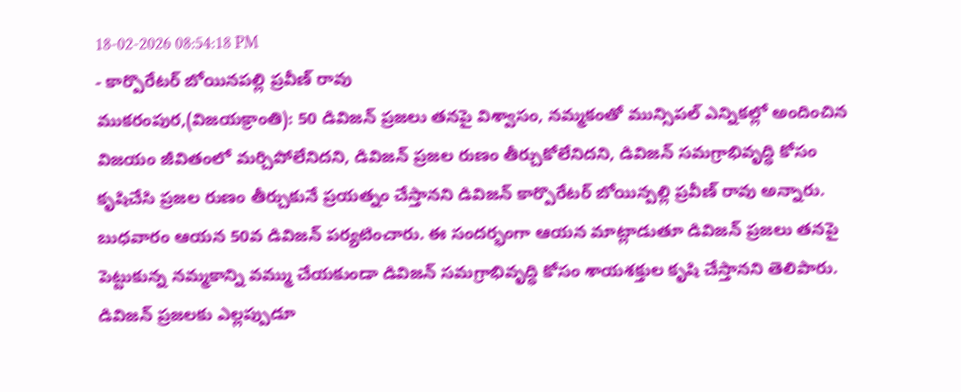18-02-2026 08:54:18 PM
- కార్పొరేటర్ బోయినపల్లి ప్రవీణ్ రావు
ముకరంపుర,(విజయక్రాంతి): 50 డివిజన్ ప్రజలు తనపై విశ్వాసం, నమ్మకంతో మున్సిపల్ ఎన్నికల్లో అందించిన విజయం జీవితంలో మర్చిపోలేనిదని, డివిజన్ ప్రజల రుణం తీర్చుకోలేనిదని, డివిజన్ సమగ్రాభివృద్ధి కోసం కృషిచేసి ప్రజల రుణం తీర్చుకునే ప్రయత్నం చేస్తానని డివిజన్ కార్పొరేటర్ బోయిన్పల్లి ప్రవీణ్ రావు అన్నారు.
బుధవారం ఆయన 50వ డివిజన్ పర్యటించారు. ఈ సందర్భంగా ఆయన మాట్లాడుతూ డివిజన్ ప్రజలు తనపై పెట్టుకున్న నమ్మకాన్ని వమ్ము చేయకుండా డివిజన్ సమగ్రాభివృద్ధి కోసం శాయశక్తుల కృషి చేస్తానని తెలిపారు. డివిజన్ ప్రజలకు ఎల్లప్పుడూ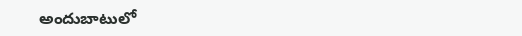అందుబాటులో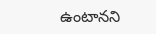ఉంటానని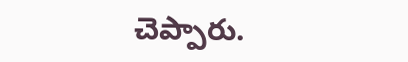చెప్పారు.